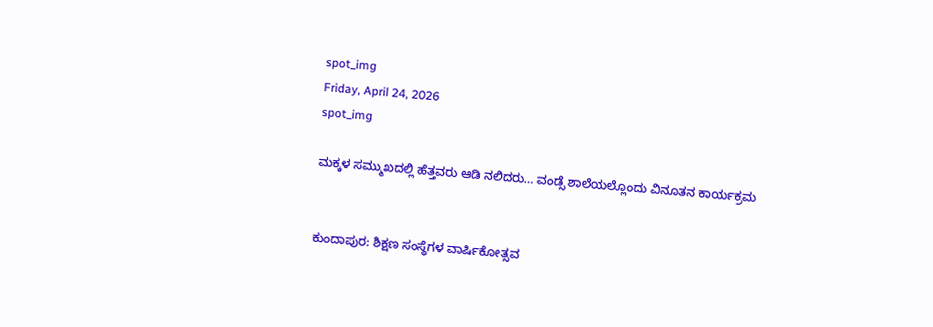spot_img
Friday, April 24, 2026
spot_img

ಮಕ್ಕಳ ಸಮ್ಮುಖದಲ್ಲಿ ಹೆತ್ತವರು ಆಡಿ ನಲಿದರು… ವಂಡ್ಸೆ ಶಾಲೆಯಲ್ಲೊಂದು ವಿನೂತನ ಕಾರ್ಯಕ್ರಮ


ಕುಂದಾಪುರ: ಶಿಕ್ಷಣ ಸಂಸ್ಥೆಗಳ ವಾರ್ಷಿಕೋತ್ಸವ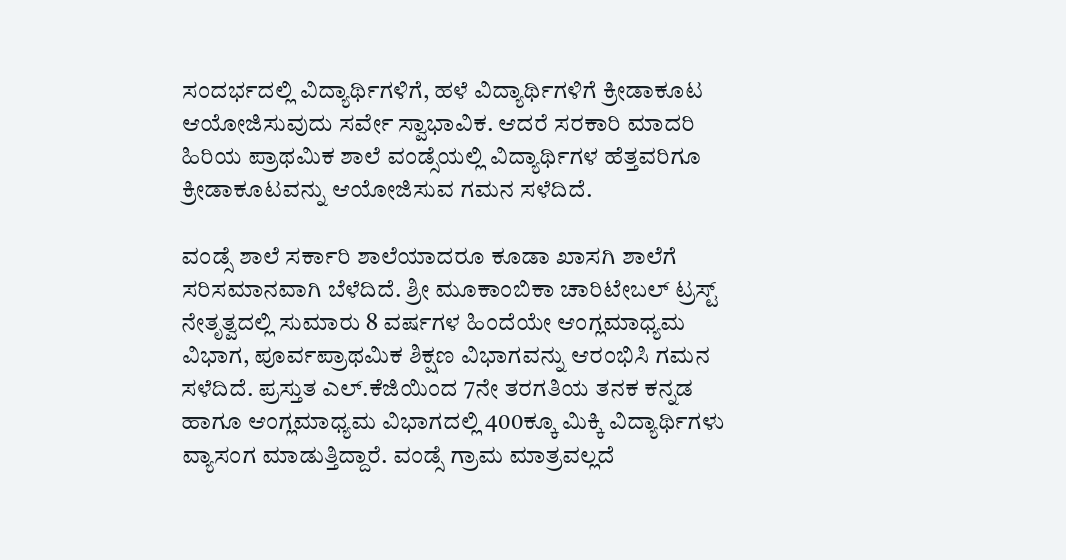ಸಂದರ್ಭದಲ್ಲಿ ವಿದ್ಯಾರ್ಥಿಗಳಿಗೆ, ಹಳೆ ವಿದ್ಯಾರ್ಥಿಗಳಿಗೆ ಕ್ರೀಡಾಕೂಟ ಆಯೋಜಿಸುವುದು ಸರ್ವೇ ಸ್ವಾಭಾವಿಕ. ಆದರೆ ಸರಕಾರಿ ಮಾದರಿ ಹಿರಿಯ ಪ್ರಾಥಮಿಕ ಶಾಲೆ ವಂಡ್ಸೆಯಲ್ಲಿ ವಿದ್ಯಾರ್ಥಿಗಳ ಹೆತ್ತವರಿಗೂ ಕ್ರೀಡಾಕೂಟವನ್ನು ಆಯೋಜಿಸುವ ಗಮನ ಸಳೆದಿದೆ.

ವಂಡ್ಸೆ ಶಾಲೆ ಸರ್ಕಾರಿ ಶಾಲೆಯಾದರೂ ಕೂಡಾ ಖಾಸಗಿ ಶಾಲೆಗೆ ಸರಿಸಮಾನವಾಗಿ ಬೆಳೆದಿದೆ. ಶ್ರೀ ಮೂಕಾಂಬಿಕಾ ಚಾರಿಟೇಬಲ್ ಟ್ರಸ್ಟ್ ನೇತೃತ್ವದಲ್ಲಿ ಸುಮಾರು 8 ವರ್ಷಗಳ ಹಿಂದೆಯೇ ಆಂಗ್ಲಮಾಧ್ಯಮ ವಿಭಾಗ, ಪೂರ್ವಪ್ರಾಥಮಿಕ ಶಿಕ್ಷಣ ವಿಭಾಗವನ್ನು ಆರಂಭಿಸಿ ಗಮನ ಸಳೆದಿದೆ. ಪ್ರಸ್ತುತ ಎಲ್.ಕೆಜಿಯಿಂದ 7ನೇ ತರಗತಿಯ ತನಕ ಕನ್ನಡ ಹಾಗೂ ಆಂಗ್ಲಮಾಧ್ಯಮ ವಿಭಾಗದಲ್ಲಿ 400ಕ್ಕೂ ಮಿಕ್ಕಿ ವಿದ್ಯಾರ್ಥಿಗಳು ವ್ಯಾಸಂಗ ಮಾಡುತ್ತಿದ್ದಾರೆ. ವಂಡ್ಸೆ ಗ್ರಾಮ ಮಾತ್ರವಲ್ಲದೆ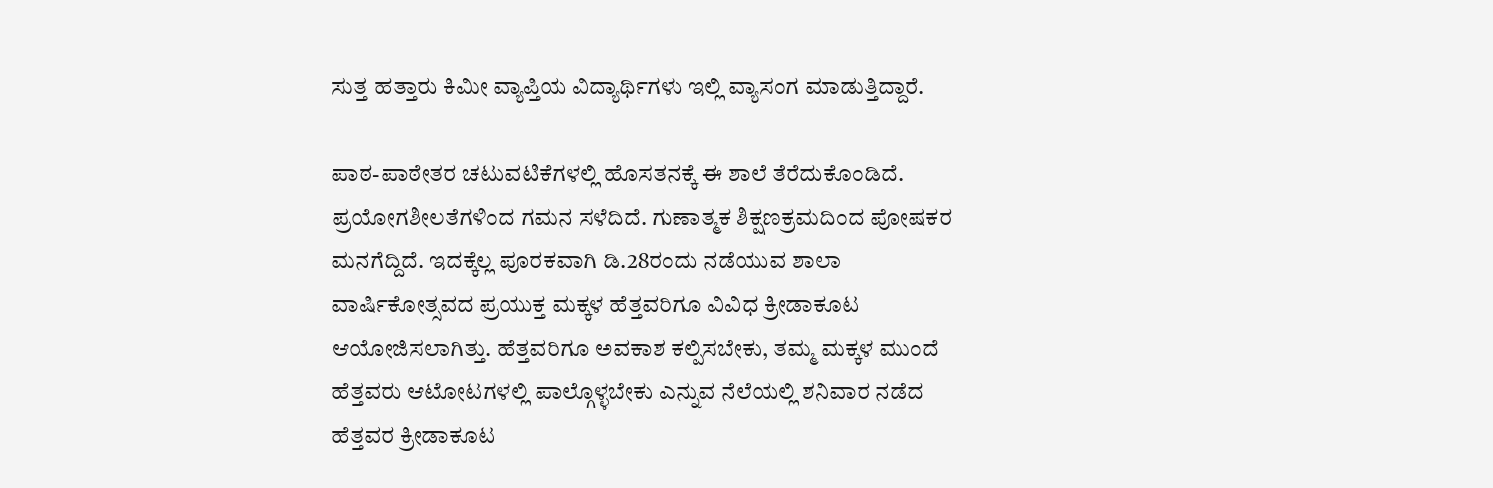ಸುತ್ತ ಹತ್ತಾರು ಕಿಮೀ ವ್ಯಾಪ್ತಿಯ ವಿದ್ಯಾರ್ಥಿಗಳು ಇಲ್ಲಿ ವ್ಯಾಸಂಗ ಮಾಡುತ್ತಿದ್ದಾರೆ.

ಪಾಠ-ಪಾಠೇತರ ಚಟುವಟಿಕೆಗಳಲ್ಲಿ ಹೊಸತನಕ್ಕೆ ಈ ಶಾಲೆ ತೆರೆದುಕೊಂಡಿದೆ. ಪ್ರಯೋಗಶೀಲತೆಗಳಿಂದ ಗಮನ ಸಳೆದಿದೆ. ಗುಣಾತ್ಮಕ ಶಿಕ್ಷಣಕ್ರಮದಿಂದ ಪೋಷಕರ ಮನಗೆದ್ದಿದೆ. ಇದಕ್ಕೆಲ್ಲ ಪೂರಕವಾಗಿ ಡಿ.28ರಂದು ನಡೆಯುವ ಶಾಲಾ ವಾರ್ಷಿಕೋತ್ಸವದ ಪ್ರಯುಕ್ತ ಮಕ್ಕಳ ಹೆತ್ತವರಿಗೂ ವಿವಿಧ ಕ್ರೀಡಾಕೂಟ ಆಯೋಜಿಸಲಾಗಿತ್ತು. ಹೆತ್ತವರಿಗೂ ಅವಕಾಶ ಕಲ್ಪಿಸಬೇಕು, ತಮ್ಮ ಮಕ್ಕಳ ಮುಂದೆ ಹೆತ್ತವರು ಆಟೋಟಗಳಲ್ಲಿ ಪಾಲ್ಗೊಳ್ಳಬೇಕು ಎನ್ನುವ ನೆಲೆಯಲ್ಲಿ ಶನಿವಾರ ನಡೆದ ಹೆತ್ತವರ ಕ್ರೀಡಾಕೂಟ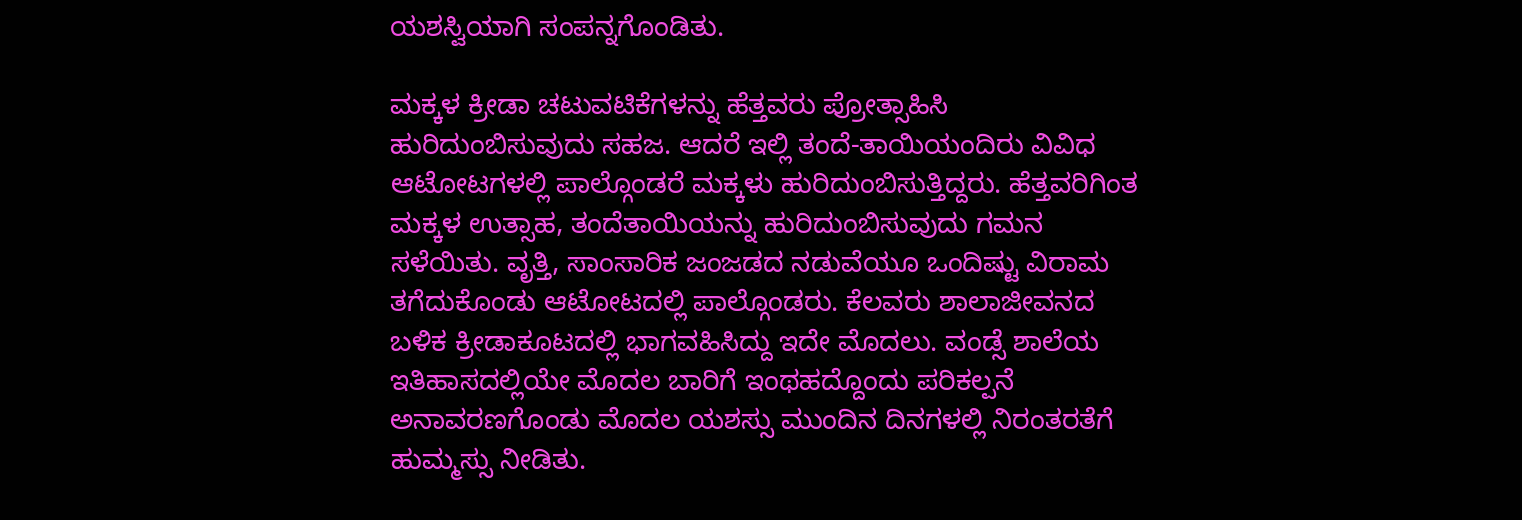ಯಶಸ್ವಿಯಾಗಿ ಸಂಪನ್ನಗೊಂಡಿತು.

ಮಕ್ಕಳ ಕ್ರೀಡಾ ಚಟುವಟಿಕೆಗಳನ್ನು ಹೆತ್ತವರು ಪ್ರೋತ್ಸಾಹಿಸಿ ಹುರಿದುಂಬಿಸುವುದು ಸಹಜ. ಆದರೆ ಇಲ್ಲಿ ತಂದೆ-ತಾಯಿಯಂದಿರು ವಿವಿಧ ಆಟೋಟಗಳಲ್ಲಿ ಪಾಲ್ಗೊಂಡರೆ ಮಕ್ಕಳು ಹುರಿದುಂಬಿಸುತ್ತಿದ್ದರು. ಹೆತ್ತವರಿಗಿಂತ ಮಕ್ಕಳ ಉತ್ಸಾಹ, ತಂದೆತಾಯಿಯನ್ನು ಹುರಿದುಂಬಿಸುವುದು ಗಮನ ಸಳೆಯಿತು. ವೃತ್ತಿ, ಸಾಂಸಾರಿಕ ಜಂಜಡದ ನಡುವೆಯೂ ಒಂದಿಷ್ಟು ವಿರಾಮ ತಗೆದುಕೊಂಡು ಆಟೋಟದಲ್ಲಿ ಪಾಲ್ಗೊಂಡರು. ಕೆಲವರು ಶಾಲಾಜೀವನದ ಬಳಿಕ ಕ್ರೀಡಾಕೂಟದಲ್ಲಿ ಭಾಗವಹಿಸಿದ್ದು ಇದೇ ಮೊದಲು. ವಂಡ್ಸೆ ಶಾಲೆಯ ಇತಿಹಾಸದಲ್ಲಿಯೇ ಮೊದಲ ಬಾರಿಗೆ ಇಂಥಹದ್ದೊಂದು ಪರಿಕಲ್ಪನೆ ಅನಾವರಣಗೊಂಡು ಮೊದಲ ಯಶಸ್ಸು ಮುಂದಿನ ದಿನಗಳಲ್ಲಿ ನಿರಂತರತೆಗೆ ಹುಮ್ಮಸ್ಸು ನೀಡಿತು.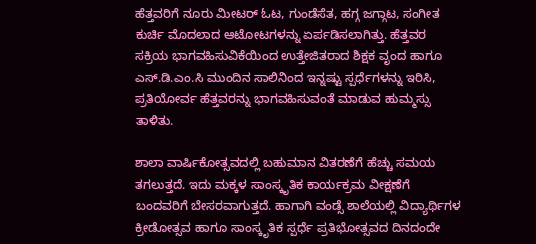ಹೆತ್ತವರಿಗೆ ನೂರು ಮೀಟರ್ ಓಟ, ಗುಂಡೆಸೆತ, ಹಗ್ಗ ಜಗ್ಗಾಟ, ಸಂಗೀತ ಕುರ್ಚಿ ಮೊದಲಾದ ಆಟೋಟಗಳನ್ನು ಏರ್ಪಡಿಸಲಾಗಿತ್ತು. ಹೆತ್ತವರ ಸಕ್ರಿಯ ಭಾಗವಹಿಸುವಿಕೆಯಿಂದ ಉತ್ತೇಜಿತರಾದ ಶಿಕ್ಷಕ ವೃಂದ ಹಾಗೂ ಎಸ್.ಡಿ.ಎಂ.ಸಿ ಮುಂದಿನ ಸಾಲಿನಿಂದ ಇನ್ನಷ್ಟು ಸ್ಪರ್ಧೆಗಳನ್ನು ಇರಿಸಿ, ಪ್ರತಿಯೋರ್ವ ಹೆತ್ತವರನ್ನು ಭಾಗವಹಿಸುವಂತೆ ಮಾಡುವ ಹುಮ್ಮಸ್ಸು ತಾಳಿತು.

ಶಾಲಾ ವಾರ್ಷಿಕೋತ್ಸವದಲ್ಲಿ ಬಹುಮಾನ ವಿತರಣೆಗೆ ಹೆಚ್ಚು ಸಮಯ ತಗಲುತ್ತದೆ. ಇದು ಮಕ್ಕಳ ಸಾಂಸ್ಕೃತಿಕ ಕಾರ್ಯಕ್ರಮ ವೀಕ್ಷಣೆಗೆ ಬಂದವರಿಗೆ ಬೇಸರವಾಗುತ್ತದೆ. ಹಾಗಾಗಿ ವಂಡ್ಸೆ ಶಾಲೆಯಲ್ಲಿ ವಿದ್ಯಾರ್ಥಿಗಳ ಕ್ರೀಡೋತ್ಸವ ಹಾಗೂ ಸಾಂಸ್ಕೃತಿಕ ಸ್ಪರ್ಧೆ ಪ್ರತಿಭೋತ್ಸವದ ದಿನದಂದೇ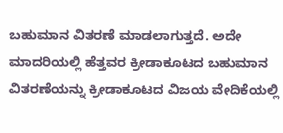ಬಹುಮಾನ ವಿತರಣೆ ಮಾಡಲಾಗುತ್ತದೆ. ಅದೇ ಮಾದರಿಯಲ್ಲಿ ಹೆತ್ತವರ ಕ್ರೀಡಾಕೂಟದ ಬಹುಮಾನ ವಿತರಣೆಯನ್ನು ಕ್ರೀಡಾಕೂಟದ ವಿಜಯ ವೇದಿಕೆಯಲ್ಲಿ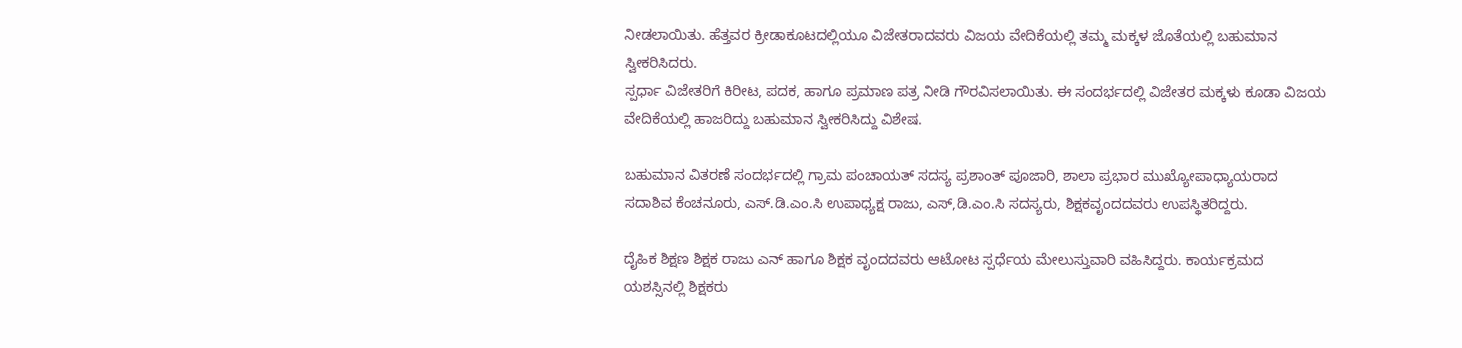ನೀಡಲಾಯಿತು. ಹೆತ್ತವರ ಕ್ರೀಡಾಕೂಟದಲ್ಲಿಯೂ ವಿಜೇತರಾದವರು ವಿಜಯ ವೇದಿಕೆಯಲ್ಲಿ ತಮ್ಮ ಮಕ್ಕಳ ಜೊತೆಯಲ್ಲಿ ಬಹುಮಾನ ಸ್ವೀಕರಿಸಿದರು.
ಸ್ಪರ್ಧಾ ವಿಜೇತರಿಗೆ ಕಿರೀಟ, ಪದಕ, ಹಾಗೂ ಪ್ರಮಾಣ ಪತ್ರ ನೀಡಿ ಗೌರವಿಸಲಾಯಿತು. ಈ ಸಂದರ್ಭದಲ್ಲಿ ವಿಜೇತರ ಮಕ್ಕಳು ಕೂಡಾ ವಿಜಯ ವೇದಿಕೆಯಲ್ಲಿ ಹಾಜರಿದ್ದು ಬಹುಮಾನ ಸ್ವೀಕರಿಸಿದ್ದು ವಿಶೇಷ.

ಬಹುಮಾನ ವಿತರಣೆ ಸಂದರ್ಭದಲ್ಲಿ ಗ್ರಾಮ ಪಂಚಾಯತ್ ಸದಸ್ಯ ಪ್ರಶಾಂತ್ ಪೂಜಾರಿ, ಶಾಲಾ ಪ್ರಭಾರ ಮುಖ್ಯೋಪಾಧ್ಯಾಯರಾದ ಸದಾಶಿವ ಕೆಂಚನೂರು, ಎಸ್.ಡಿ.ಎಂ.ಸಿ ಉಪಾಧ್ಯಕ್ಷ ರಾಜು, ಎಸ್,ಡಿ.ಎಂ.ಸಿ ಸದಸ್ಯರು, ಶಿಕ್ಷಕವೃಂದದವರು ಉಪಸ್ಥಿತರಿದ್ದರು.

ದೈಹಿಕ ಶಿಕ್ಷಣ ಶಿಕ್ಷಕ ರಾಜು ಎನ್ ಹಾಗೂ ಶಿಕ್ಷಕ ವೃಂದದವರು ಆಟೋಟ ಸ್ಪರ್ಧೆಯ ಮೇಲುಸ್ತುವಾರಿ ವಹಿಸಿದ್ದರು. ಕಾರ್ಯಕ್ರಮದ ಯಶಸ್ಸಿನಲ್ಲಿ ಶಿಕ್ಷಕರು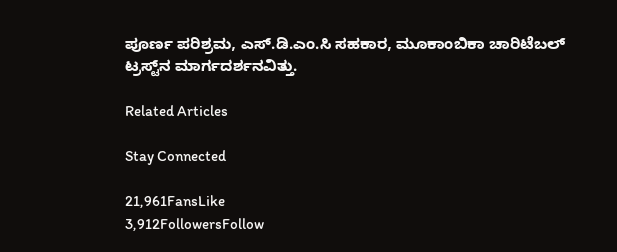ಪೂರ್ಣ ಪರಿಶ್ರಮ, ಎಸ್.ಡಿ.ಎಂ.ಸಿ ಸಹಕಾರ, ಮೂಕಾಂಬಿಕಾ ಚಾರಿಟೆಬಲ್ ಟ್ರಸ್ಟ್‌ನ ಮಾರ್ಗದರ್ಶನವಿತ್ತು.

Related Articles

Stay Connected

21,961FansLike
3,912FollowersFollow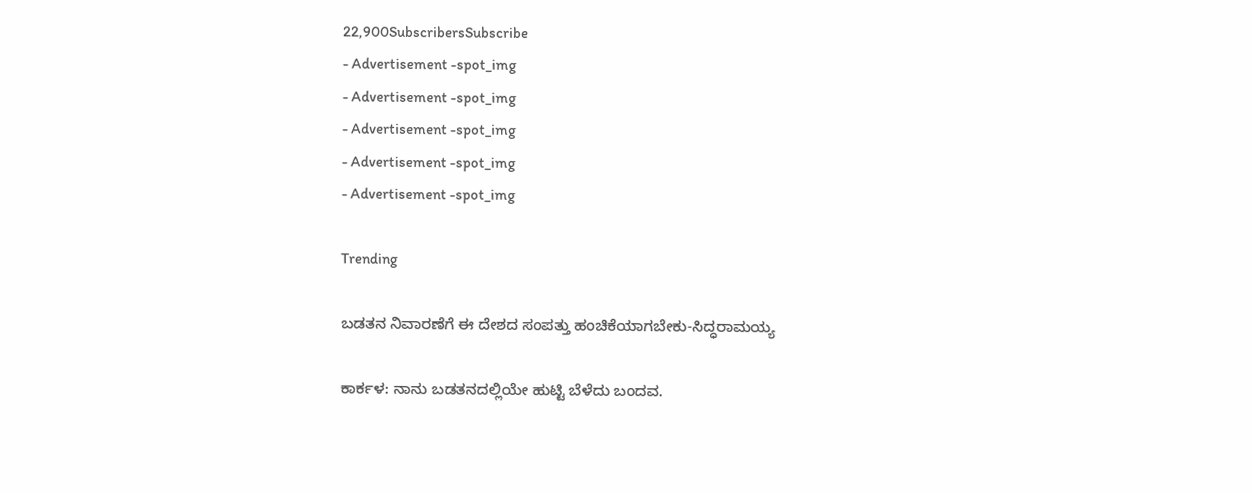22,900SubscribersSubscribe
- Advertisement -spot_img
- Advertisement -spot_img
- Advertisement -spot_img
- Advertisement -spot_img
- Advertisement -spot_img

Trending

ಬಡತನ ನಿವಾರಣೆಗೆ ಈ ದೇಶದ ಸಂಪತ್ತು ಹಂಚಿಕೆಯಾಗಬೇಕು-ಸಿದ್ಧರಾಮಯ್ಯ

ಕಾರ್ಕಳ: ನಾನು ಬಡತನದಲ್ಲಿಯೇ ಹುಟ್ಟಿ ಬೆಳೆದು ಬಂದವ.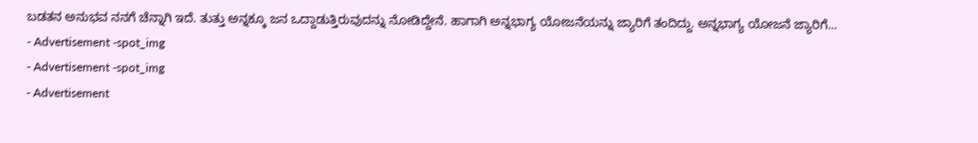ಬಡತನ ಅನುಭವ ನನಗೆ ಚೆನ್ನಾಗಿ ಇದೆ. ತುತ್ತು ಅನ್ನಕ್ಕೂ ಜನ ಒದ್ದಾಡುತ್ತಿರುವುದನ್ನು ನೋಡಿದ್ದೇನೆ. ಹಾಗಾಗಿ ಅನ್ನಭಾಗ್ಯ ಯೋಜನೆಯನ್ನು ಜ್ಯಾರಿಗೆ ತಂದಿದ್ದು. ಅನ್ನಭಾಗ್ಯ ಯೋಜನೆ ಜ್ಯಾರಿಗೆ...
- Advertisement -spot_img
- Advertisement -spot_img
- Advertisement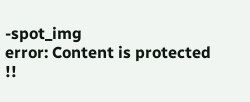-spot_img
error: Content is protected !!